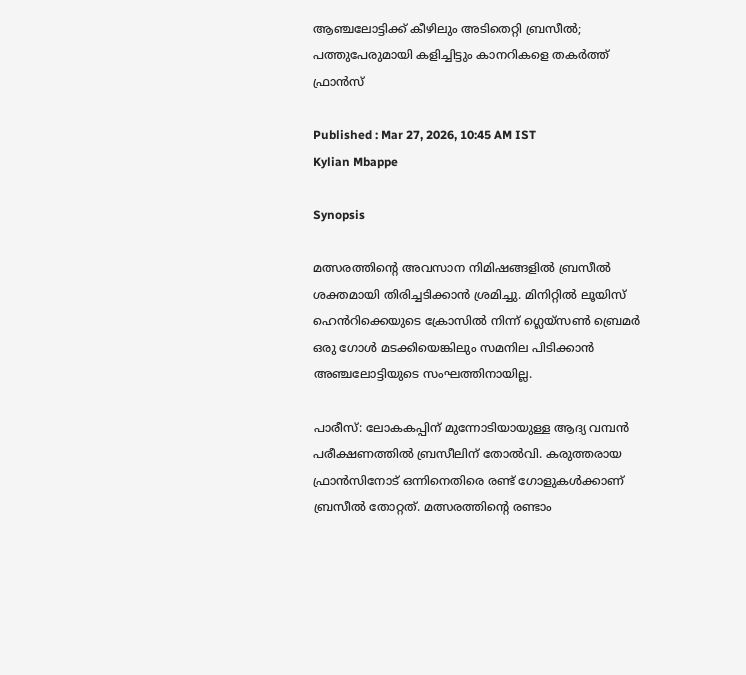ആഞ്ചലോട്ടിക്ക് കീഴിലും അടിതെറ്റി ബ്രസീല്‍; പത്തുപേരുമായി കളിച്ചിട്ടും കാനറികളെ തകർത്ത് ഫ്രാൻസ്

Published : Mar 27, 2026, 10:45 AM IST
Kylian Mbappe

Synopsis

മത്സരത്തിന്‍റെ അവസാന നിമിഷങ്ങളിൽ ബ്രസീൽ ശക്തമായി തിരിച്ചടിക്കാൻ ശ്രമിച്ചു. മിനിറ്റിൽ ലൂയിസ് ഹെൻറിക്കെയുടെ ക്രോസിൽ നിന്ന് ഗ്ലെയ്സൺ ബ്രെമർ ഒരു ഗോൾ മടക്കിയെങ്കിലും സമനില പിടിക്കാൻ അഞ്ചലോട്ടിയുടെ സംഘത്തിനായില്ല.

പാരീസ്: ലോകകപ്പിന് മുന്നോടിയായുള്ള ആദ്യ വമ്പൻ പരീക്ഷണത്തിൽ ബ്രസീലിന് തോൽവി. കരുത്തരായ ഫ്രാൻസിനോട് ഒന്നിനെതിരെ രണ്ട് ഗോളുകൾക്കാണ് ബ്രസീല്‍ തോറ്റത്. മത്സരത്തിന്‍റെ രണ്ടാം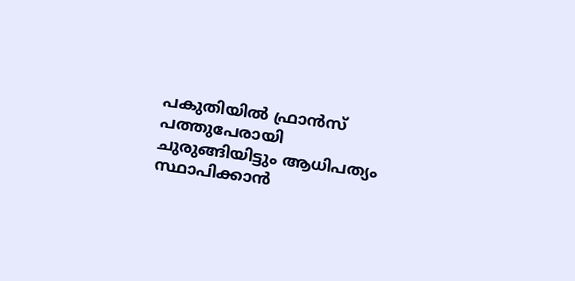പകുതിയിൽ ഫ്രാൻസ് പത്തുപേരായി ചുരുങ്ങിയിട്ടും ആധിപത്യം സ്ഥാപിക്കാൻ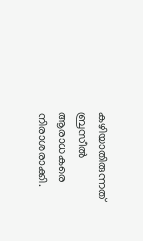കഴിയാതിരുന്നത് ബ്രസീൽ ആരാധകരെ നിരാശരാക്കി.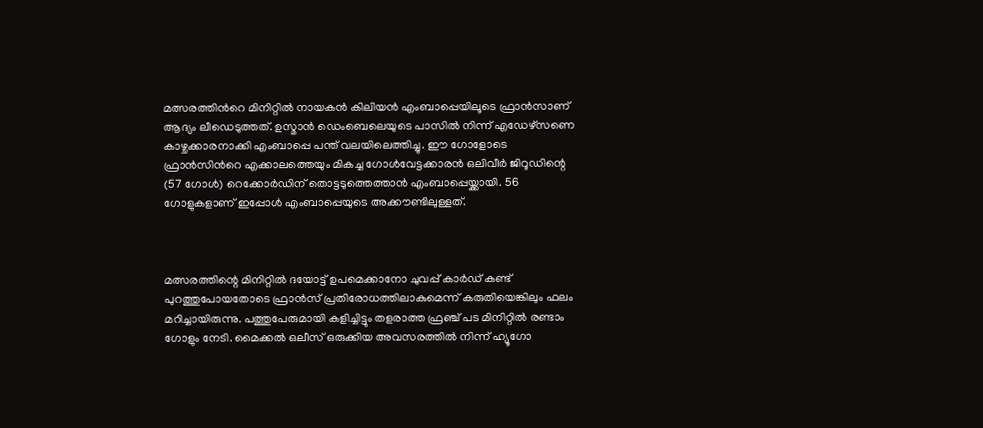മത്സരത്തിന്‍റെ മിനിറ്റിൽ നായകൻ കിലിയൻ എംബാപ്പെയിലൂടെ ഫ്രാൻസാണ് ആദ്യം ലീഡെടുത്തത്. ഉസ്മാൻ ഡെംബെലെയുടെ പാസിൽ നിന്ന് എഡേഴ്സണെ കാഴ്ചക്കാരനാക്കി എംബാപ്പെ പന്ത് വലയിലെത്തിച്ചു. ഈ ഗോളോടെ ഫ്രാൻസിന്‍റെ എക്കാലത്തെയും മികച്ച ഗോൾവേട്ടക്കാരൻ ഒലിവീർ ജിറൂഡിന്റെ (57 ഗോൾ) റെക്കോർഡിന് തൊട്ടടുത്തെത്താൻ എംബാപ്പെയ്ക്കായി. 56 ഗോളുകളാണ് ഇപ്പോൾ എംബാപ്പെയുടെ അക്കൗണ്ടിലുള്ളത്.



മത്സരത്തിന്റെ മിനിറ്റിൽ ദയോട്ട് ഉപമെക്കാനോ ചുവപ്പ് കാർഡ് കണ്ട് പുറത്തുപോയതോടെ ഫ്രാൻസ് പ്രതിരോധത്തിലാകുമെന്ന് കരുതിയെങ്കിലും ഫലം മറിച്ചായിരുന്നു. പത്തുപേരുമായി കളിച്ചിട്ടും തളരാത്ത ഫ്രഞ്ച് പട മിനിറ്റിൽ രണ്ടാം ഗോളും നേടി. മൈക്കൽ ഒലീസ് ഒരുക്കിയ അവസരത്തിൽ നിന്ന് ഹ്യൂഗോ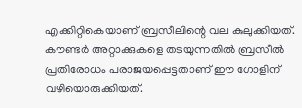എക്കിറ്റികെയാണ് ബ്രസീലിന്റെ വല കുലുക്കിയത്. കൗണ്ടർ അറ്റാക്കുകളെ തടയുന്നതിൽ ബ്രസീൽ പ്രതിരോധം പരാജയപ്പെട്ടതാണ് ഈ ഗോളിന് വഴിയൊരുക്കിയത്.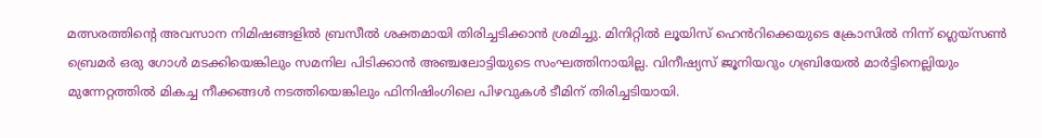മത്സരത്തിന്‍റെ അവസാന നിമിഷങ്ങളിൽ ബ്രസീൽ ശക്തമായി തിരിച്ചടിക്കാൻ ശ്രമിച്ചു. മിനിറ്റിൽ ലൂയിസ് ഹെൻറിക്കെയുടെ ക്രോസിൽ നിന്ന് ഗ്ലെയ്സൺ ബ്രെമർ ഒരു ഗോൾ മടക്കിയെങ്കിലും സമനില പിടിക്കാൻ അഞ്ചലോട്ടിയുടെ സംഘത്തിനായില്ല. വിനീഷ്യസ് ജൂനിയറും ഗബ്രിയേൽ മാർട്ടിനെല്ലിയും മുന്നേറ്റത്തിൽ മികച്ച നീക്കങ്ങൾ നടത്തിയെങ്കിലും ഫിനിഷിംഗിലെ പിഴവുകൾ ടീമിന് തിരിച്ചടിയായി.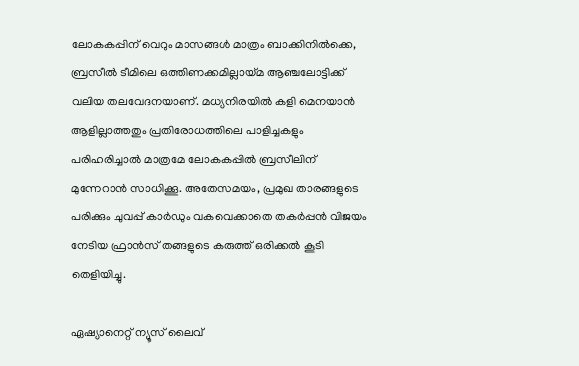ലോകകപ്പിന് വെറും മാസങ്ങൾ മാത്രം ബാക്കിനിൽക്കെ, ബ്രസീൽ ടീമിലെ ഒത്തിണക്കമില്ലായ്മ ആ‌ഞ്ചലോട്ടിക്ക് വലിയ തലവേദനയാണ്. മധ്യനിരയിൽ കളി മെനയാൻ ആളില്ലാത്തതും പ്രതിരോധത്തിലെ പാളിച്ചകളും പരിഹരിച്ചാൽ മാത്രമേ ലോകകപ്പിൽ ബ്രസീലിന് മുന്നേറാൻ സാധിക്കൂ. അതേസമയം, പ്രമുഖ താരങ്ങളുടെ പരിക്കും ചുവപ്പ് കാർഡും വകവെക്കാതെ തകർപ്പൻ വിജയം നേടിയ ഫ്രാൻസ് തങ്ങളുടെ കരുത്ത് ഒരിക്കൽ കൂടി തെളിയിച്ചു.

ഏഷ്യാനെറ്റ് ന്യൂസ് ലൈവ്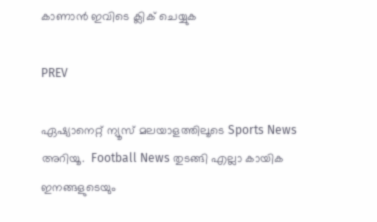കാണാന്‍ ഇവിടെ ക്ലിക് ചെയ്യുക

PREV

ഏഷ്യാനെറ്റ് ന്യൂസ് മലയാളത്തിലൂടെ Sports News അറിയൂ.  Football News തുടങ്ങി എല്ലാ കായിക ഇനങ്ങളുടെയും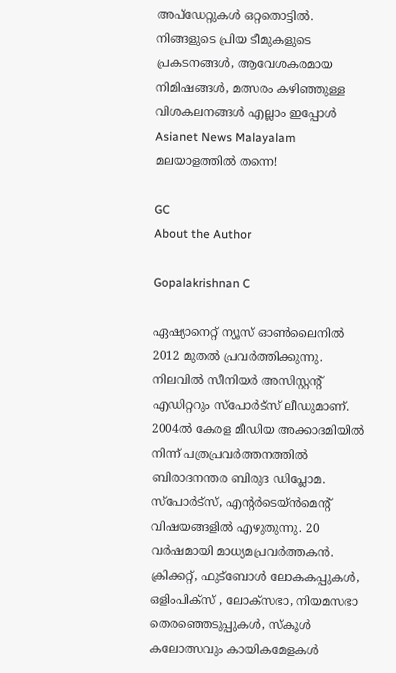അപ്‌ഡേറ്റുകൾ ഒറ്റതൊട്ടിൽ. നിങ്ങളുടെ പ്രിയ ടീമുകളുടെ പ്രകടനങ്ങൾ, ആവേശകരമായ നിമിഷങ്ങൾ, മത്സരം കഴിഞ്ഞുള്ള വിശകലനങ്ങൾ എല്ലാം ഇപ്പോൾ Asianet News Malayalam മലയാളത്തിൽ തന്നെ!

GC
About the Author

Gopalakrishnan C

ഏഷ്യാനെറ്റ് ന്യൂസ് ഓണ്‍ലൈനില്‍ 2012 മുതല്‍ പ്രവര്‍ത്തിക്കുന്നു. നിലവില്‍ സീനിയര്‍ അസിസ്റ്റന്‍റ് എഡിറ്ററും സ്പോർട്സ് ലീഡുമാണ്. 2004ൽ കേരള മീഡിയ അക്കാദമിയില്‍ നിന്ന് പത്രപ്രവര്‍ത്തനത്തില്‍ ബിരാദനന്തര ബിരുദ ഡിപ്ലോമ. സ്പോര്‍ട്സ്, എന്‍റര്‍ടെയ്ൻമെന്‍റ് വിഷയങ്ങളില്‍ എഴുതുന്നു. 20 വര്‍ഷമായി മാധ്യമപ്രവര്‍ത്തകൻ. ക്രിക്കറ്റ്, ഫുട്ബോള്‍ ലോകകപ്പുകൾ, ഒളിംപിക്സ് , ലോക്സഭാ, നിയമസഭാ തെരഞ്ഞെടുപ്പുകള്‍, സ്കൂള്‍ കലോത്സവും കായികമേളകള്‍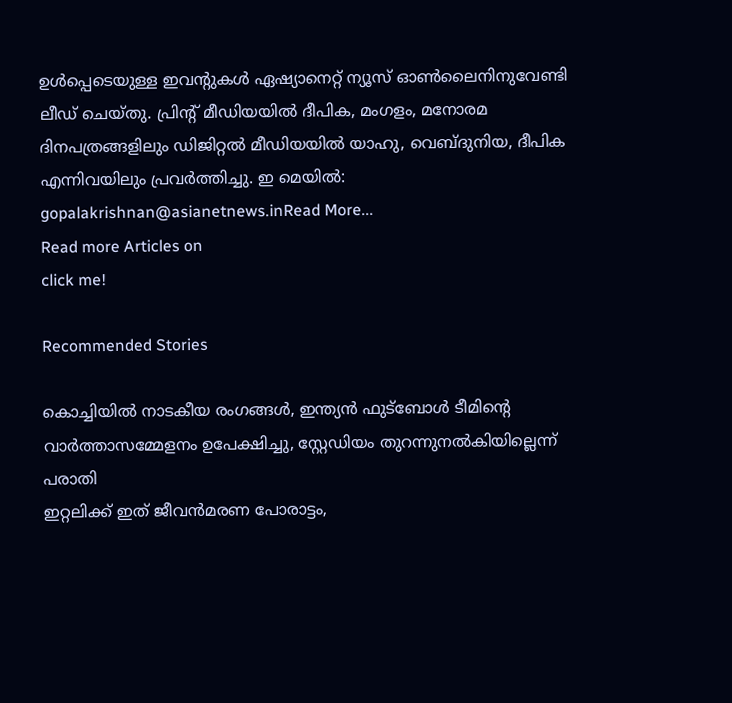ഉള്‍പ്പെടെയുള്ള ഇവന്‍റുകള്‍ ഏഷ്യാനെറ്റ് ന്യൂസ് ഓണ്‍ലൈനിനുവേണ്ടി ലീഡ് ചെയ്തു. പ്രിന്‍റ് മീഡിയയില്‍ ദീപിക, മംഗളം, മനോരമ ദിനപത്രങ്ങളിലും ഡിജിറ്റൽ മീഡിയയില്‍ യാഹു, വെബ്ദുനിയ, ദീപിക എന്നിവയിലും പ്രവര്‍ത്തിച്ചു. ഇ മെയില്‍: gopalakrishnan@asianetnews.inRead More...
Read more Articles on
click me!

Recommended Stories

കൊച്ചിയിൽ നാടകീയ രംഗങ്ങൾ, ഇന്ത്യൻ ഫുട്ബോൾ ടീമിന്‍റെ വാർത്താസമ്മേളനം ഉപേക്ഷിച്ചു, സ്റ്റേഡിയം തുറന്നുനൽകിയില്ലെന്ന് പരാതി
ഇറ്റലിക്ക് ഇത് ജീവൻമരണ പോരാട്ടം,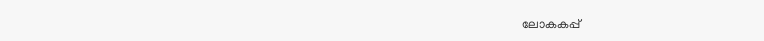ലോകകപ്പ്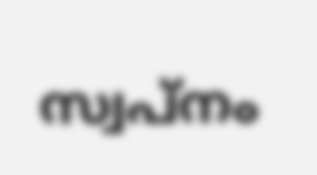സ്വപ്നം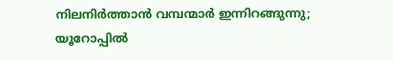നിലനിർത്താൻ വമ്പന്മാർ ഇന്നിറങ്ങുന്നു; യൂറോപ്പിൽ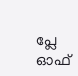പ്ലേ ഓഫ്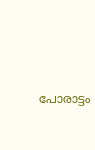പോരാട്ടം